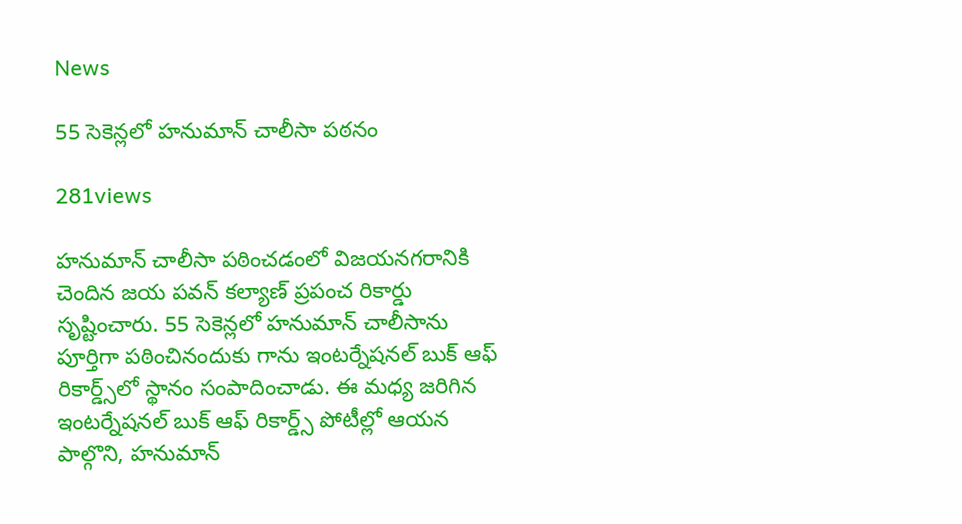News

55 సెకెన్లలో హనుమాన్‌ చాలీసా పఠనం

281views

హనుమాన్‌ చాలీసా పఠించడంలో విజయనగరానికి చెందిన జయ పవన్‌ కల్యాణ్‌ ప్రపంచ రికార్డు సృష్టించారు. 55 సెకెన్లలో హనుమాన్‌ చాలీసాను పూర్తిగా పఠించినందుకు గాను ఇంటర్నేషనల్‌ బుక్‌ ఆఫ్‌ రికార్డ్స్‌లో స్థానం సంపాదించాడు. ఈ మధ్య జరిగిన ఇంటర్నేషనల్‌ బుక్‌ ఆఫ్‌ రికార్డ్స్‌ పోటీల్లో ఆయన పాల్గొని, హనుమాన్‌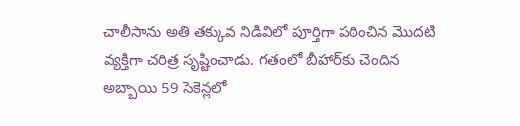చాలీసాను అతి తక్కువ నిడివిలో పూర్తిగా పఠించిన మొదటి వ్యక్తిగా చరిత్ర సృష్టించాడు. గతంలో బీహార్‌కు చెందిన అబ్బాయి 59 సెకెన్లలో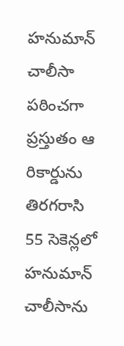హనుమాన్‌ చాలీసా పఠించగా ప్రస్తుతం ఆ రికార్డును తిరగరాసి 55 సెకెన్లలో హనుమాన్‌ చాలీసాను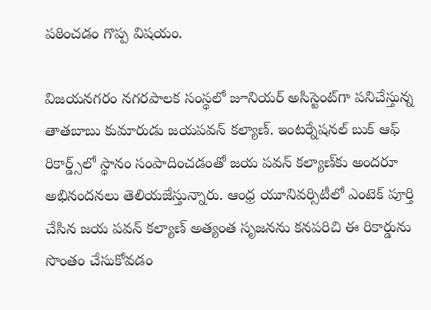పఠించడం గొప్ప విషయం.

విజయనగరం నగరపాలక సంస్థలో జూనియర్‌ అసిస్టెంట్‌గా పనిచేస్తున్న తాతబాబు కుమారుడు జయపవన్‌ కల్యాణ్‌. ఇంటర్నేషనల్‌ బుక్‌ ఆఫ్‌ రికార్డ్స్‌లో స్థానం సంపాదించడంతో జయ పవన్‌ కల్యాణ్‌కు అందరూ అభినందనలు తెలియజేస్తున్నారు. ఆంధ్ర యూనివర్సిటీలో ఎంటెక్‌ పూర్తి చేసిన జయ పవన్‌ కల్యాణ్‌ అత్యంత సృజనను కనపరిచి ఈ రికార్డును సొంతం చేసుకోవడం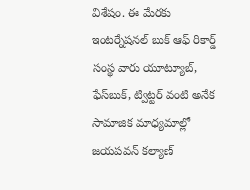విశేషం. ఈ మేరకు ఇంటర్నేషనల్‌ బుక్‌ ఆఫ్‌ రికార్డ్‌ సంస్థ వారు యూట్యూబ్‌, ఫేస్‌బుక్‌, ట్విట్టర్‌ వంటి అనేక సామాజిక మాధ్యమాల్లో జయపవన్‌ కల్యాణ్‌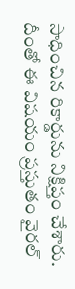సాధించిన రికార్డును నిక్షిప్తం చేశారు. దీంతో ఈ విషయం ప్రస్తుతం వైరల్‌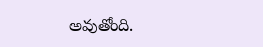అవుతోంది.